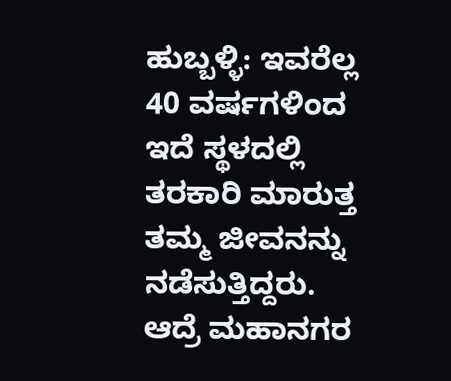ಹುಬ್ಬಳ್ಳಿ: ಇವರೆಲ್ಲ 40 ವರ್ಷಗಳಿಂದ ಇದೆ ಸ್ಥಳದಲ್ಲಿ ತರಕಾರಿ ಮಾರುತ್ತ ತಮ್ಮ ಜೀವನನ್ನು ನಡೆಸುತ್ತಿದ್ದರು. ಆದ್ರೆ ಮಹಾನಗರ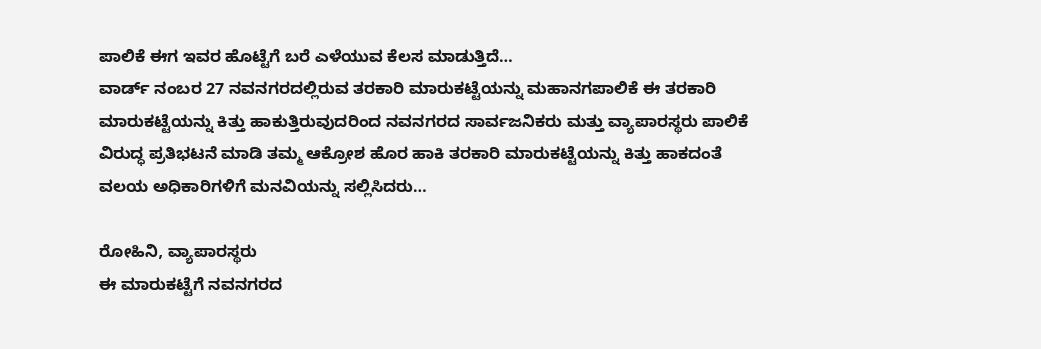ಪಾಲಿಕೆ ಈಗ ಇವರ ಹೊಟ್ಟೆಗೆ ಬರೆ ಎಳೆಯುವ ಕೆಲಸ ಮಾಡುತ್ತಿದೆ…
ವಾರ್ಡ್ ನಂಬರ 27 ನವನಗರದಲ್ಲಿರುವ ತರಕಾರಿ ಮಾರುಕಟ್ಟೆಯನ್ನು ಮಹಾನಗಪಾಲಿಕೆ ಈ ತರಕಾರಿ ಮಾರುಕಟ್ಟೆಯನ್ನು ಕಿತ್ತು ಹಾಕುತ್ತಿರುವುದರಿಂದ ನವನಗರದ ಸಾರ್ವಜನಿಕರು ಮತ್ತು ವ್ಯಾಪಾರಸ್ಥರು ಪಾಲಿಕೆ ವಿರುದ್ಧ ಪ್ರತಿಭಟನೆ ಮಾಡಿ ತಮ್ಮ ಆಕ್ರೋಶ ಹೊರ ಹಾಕಿ ತರಕಾರಿ ಮಾರುಕಟ್ಟೆಯನ್ನು ಕಿತ್ತು ಹಾಕದಂತೆ ವಲಯ ಅಧಿಕಾರಿಗಳಿಗೆ ಮನವಿಯನ್ನು ಸಲ್ಲಿಸಿದರು…

ರೋಹಿನಿ, ವ್ಯಾಪಾರಸ್ಥರು
ಈ ಮಾರುಕಟ್ಟೆಗೆ ನವನಗರದ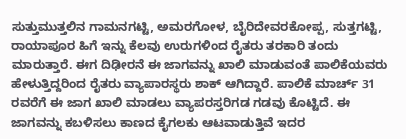ಸುತ್ತುಮುತ್ತಲಿನ ಗಾಮನಗಟ್ಟಿ, ಅಮರಗೋಳ, ಬೈರಿದೇವರಕೋಪ್ಪ, ಸುತ್ತಗಟ್ಟಿ, ರಾಯಾಪೂರ ಹಿಗೆ ಇನ್ನು ಕೆಲವು ಉರುಗಳಿಂದ ರೈತರು ತರಕಾರಿ ತಂದು ಮಾರುತ್ತಾರೆ. ಈಗ ದಿಢೀರನೆ ಈ ಜಾಗವನ್ನು ಖಾಲಿ ಮಾಡುವಂತೆ ಪಾಲಿಕೆಯವರು ಹೇಳುತ್ತಿದ್ದರಿಂದ ರೈತರು ವ್ಯಾಪಾರಸ್ಥರು ಶಾಕ್ ಆಗಿದ್ದಾರೆ. ಪಾಲಿಕೆ ಮಾರ್ಚ್ 31 ರವರೆಗೆ ಈ ಜಾಗ ಖಾಲಿ ಮಾಡಲು ವ್ಯಾಪರಸ್ತರಿಗಡ ಗಡವು ಕೊಟ್ಟಿದೆ. ಈ ಜಾಗವನ್ನು ಕಬಳಿಸಲು ಕಾಣದ ಕೈಗಲಕು ಆಟವಾಡುತ್ತಿವೆ ಇದರ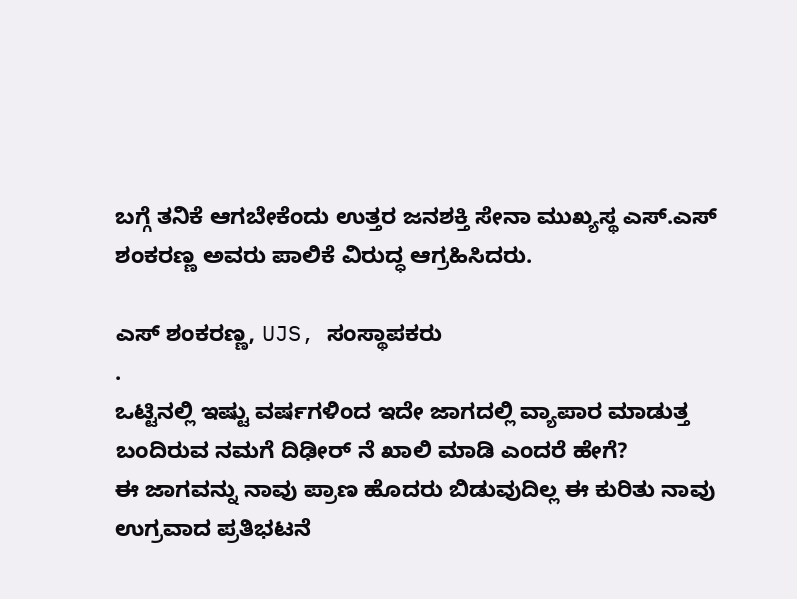ಬಗ್ಗೆ ತನಿಕೆ ಆಗಬೇಕೆಂದು ಉತ್ತರ ಜನಶಕ್ತಿ ಸೇನಾ ಮುಖ್ಯಸ್ಥ ಎಸ್.ಎಸ್ ಶಂಕರಣ್ಣ ಅವರು ಪಾಲಿಕೆ ವಿರುದ್ಧ ಆಗ್ರಹಿಸಿದರು.

ಎಸ್ ಶಂಕರಣ್ಣ, UJS, ಸಂಸ್ಥಾಪಕರು
.
ಒಟ್ಟಿನಲ್ಲಿ ಇಷ್ಟು ವರ್ಷಗಳಿಂದ ಇದೇ ಜಾಗದಲ್ಲಿ ವ್ಯಾಪಾರ ಮಾಡುತ್ತ ಬಂದಿರುವ ನಮಗೆ ದಿಢೀರ್ ನೆ ಖಾಲಿ ಮಾಡಿ ಎಂದರೆ ಹೇಗೆ?
ಈ ಜಾಗವನ್ನು ನಾವು ಪ್ರಾಣ ಹೊದರು ಬಿಡುವುದಿಲ್ಲ ಈ ಕುರಿತು ನಾವು ಉಗ್ರವಾದ ಪ್ರತಿಭಟನೆ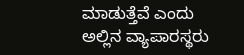ಮಾಡುತ್ತೆವೆ ಎಂದು ಅಲ್ಲಿನ ವ್ಯಾಪಾರಸ್ಥರು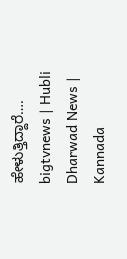ಹೇಳುತ್ತಿದ್ದಾರೆ….
bigtvnews | Hubli Dharwad News | Kannada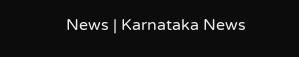News | Karnataka News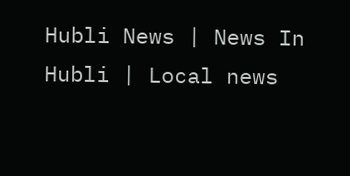Hubli News | News In Hubli | Local news